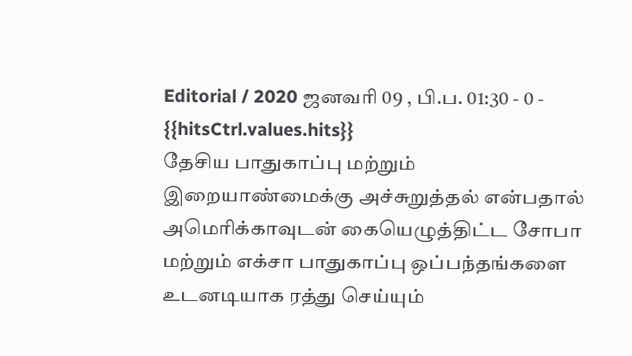Editorial / 2020 ஜனவரி 09 , பி.ப. 01:30 - 0 - {{hitsCtrl.values.hits}}
தேசிய பாதுகாப்பு மற்றும் இறையாண்மைக்கு அச்சுறுத்தல் என்பதால் அமெரிக்காவுடன் கையெழுத்திட்ட சோபா மற்றும் எக்சா பாதுகாப்பு ஒப்பந்தங்களை உடனடியாக ரத்து செய்யும்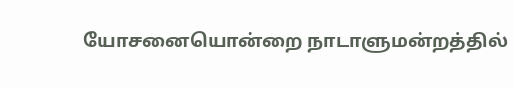யோசனையொன்றை நாடாளுமன்றத்தில்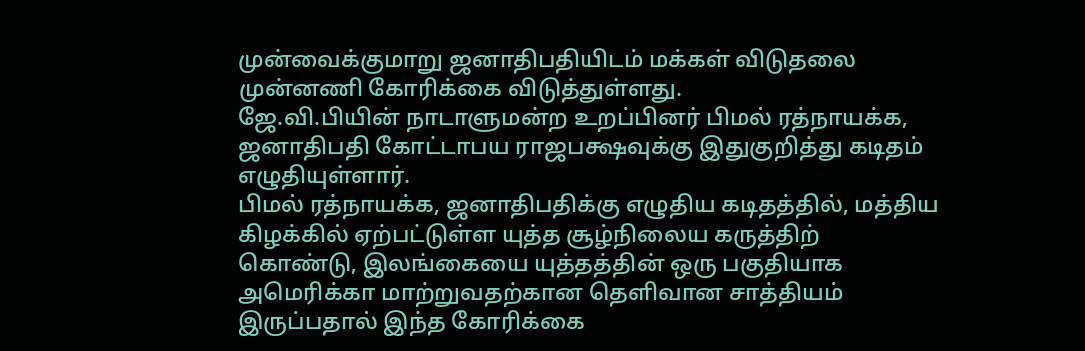முன்வைக்குமாறு ஜனாதிபதியிடம் மக்கள் விடுதலை முன்னணி கோரிக்கை விடுத்துள்ளது.
ஜே.வி.பியின் நாடாளுமன்ற உறப்பினர் பிமல் ரத்நாயக்க, ஜனாதிபதி கோட்டாபய ராஜபக்ஷவுக்கு இதுகுறித்து கடிதம் எழுதியுள்ளார்.
பிமல் ரத்நாயக்க, ஜனாதிபதிக்கு எழுதிய கடிதத்தில், மத்திய கிழக்கில் ஏற்பட்டுள்ள யுத்த சூழ்நிலைய கருத்திற் கொண்டு, இலங்கையை யுத்தத்தின் ஒரு பகுதியாக அமெரிக்கா மாற்றுவதற்கான தெளிவான சாத்தியம் இருப்பதால் இந்த கோரிக்கை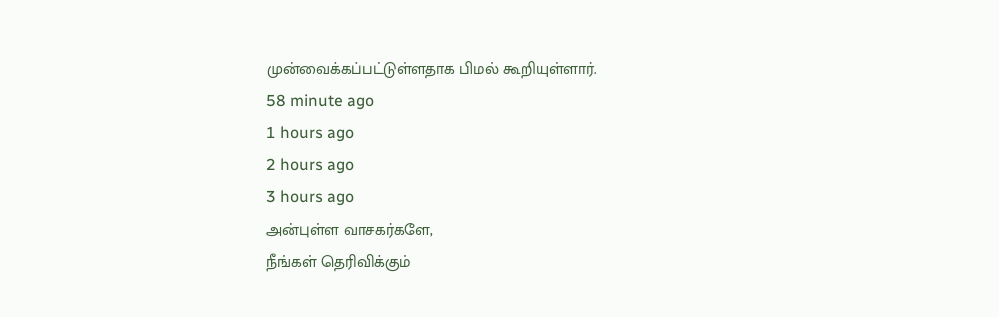முன்வைக்கப்பட்டுள்ளதாக பிமல் கூறியுள்ளார்.
58 minute ago
1 hours ago
2 hours ago
3 hours ago
அன்புள்ள வாசகர்களே,
நீங்கள் தெரிவிக்கும்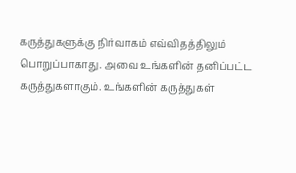கருத்துகளுக்கு நிர்வாகம் எவ்விதத்திலும் பொறுப்பாகாது. அவை உங்களின் தனிப்பட்ட கருத்துகளாகும். உங்களின் கருத்துகள்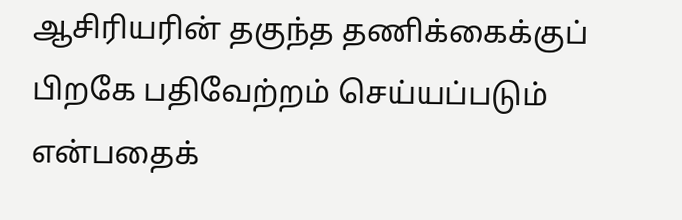ஆசிரியரின் தகுந்த தணிக்கைக்குப் பிறகே பதிவேற்றம் செய்யப்படும் என்பதைக்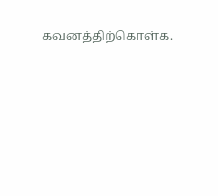கவனத்திற்கொள்க.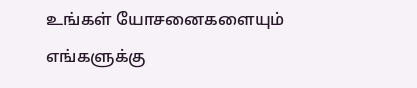உங்கள் யோசனைகளையும் எங்களுக்கு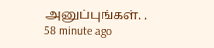அனுப்புங்கள். .
58 minute ago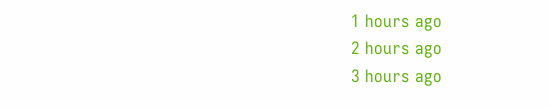1 hours ago
2 hours ago
3 hours ago